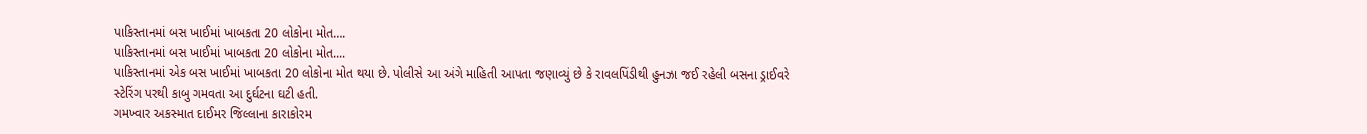પાકિસ્તાનમાં બસ ખાઈમાં ખાબકતા 20 લોકોના મોત….
પાકિસ્તાનમાં બસ ખાઈમાં ખાબકતા 20 લોકોના મોત....
પાકિસ્તાનમાં એક બસ ખાઈમાં ખાબકતા 20 લોકોના મોત થયા છે. પોલીસે આ અંગે માહિતી આપતા જણાવ્યું છે કે રાવલપિંડીથી હુનઝા જઈ રહેલી બસના ડ્રાઈવરે સ્ટેરિંગ પરથી કાબુ ગમવતા આ દુર્ઘટના ઘટી હતી.
ગમખ્વાર અકસ્માત દાઈમર જિલ્લાના કારાકોરમ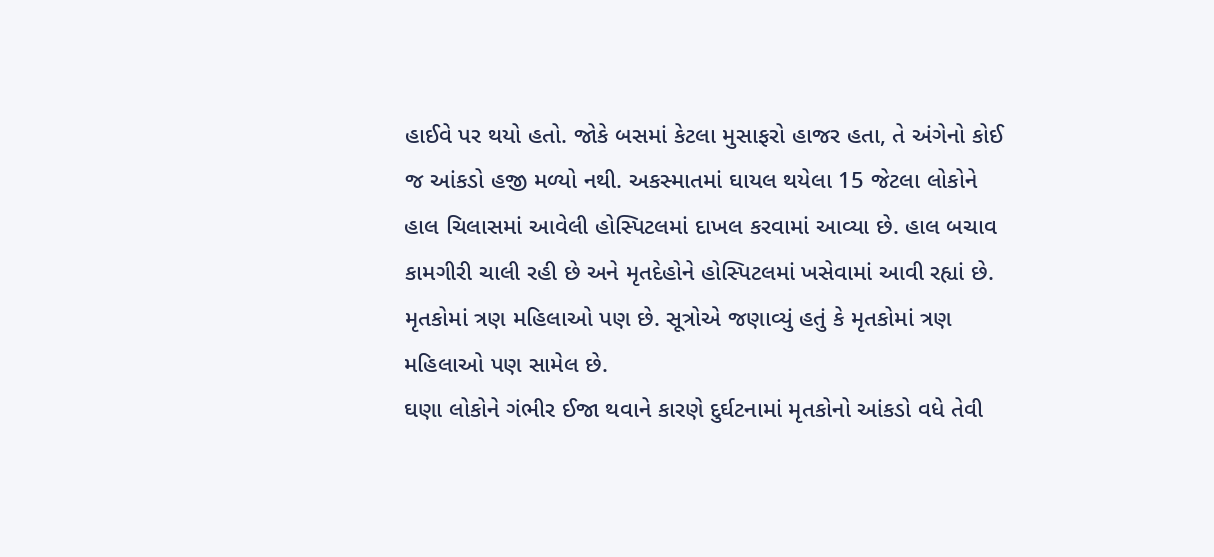હાઈવે પર થયો હતો. જોકે બસમાં કેટલા મુસાફરો હાજર હતા, તે અંગેનો કોઈ જ આંકડો હજી મળ્યો નથી. અકસ્માતમાં ઘાયલ થયેલા 15 જેટલા લોકોને હાલ ચિલાસમાં આવેલી હોસ્પિટલમાં દાખલ કરવામાં આવ્યા છે. હાલ બચાવ કામગીરી ચાલી રહી છે અને મૃતદેહોને હોસ્પિટલમાં ખસેવામાં આવી રહ્યાં છે. મૃતકોમાં ત્રણ મહિલાઓ પણ છે. સૂત્રોએ જણાવ્યું હતું કે મૃતકોમાં ત્રણ મહિલાઓ પણ સામેલ છે.
ઘણા લોકોને ગંભીર ઈજા થવાને કારણે દુર્ઘટનામાં મૃતકોનો આંકડો વધે તેવી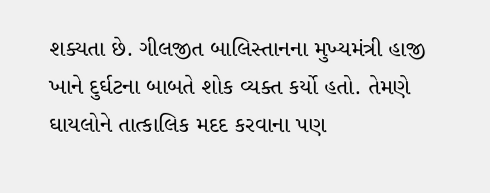શક્યતા છે. ગીલજીત બાલિસ્તાનના મુખ્યમંત્રી હાજી ખાને દુર્ઘટના બાબતે શોક વ્યક્ત કર્યો હતો. તેમણે ઘાયલોને તાત્કાલિક મદદ કરવાના પણ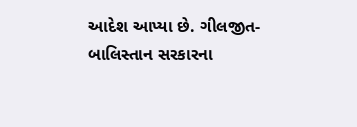આદેશ આપ્યા છે. ગીલજીત-બાલિસ્તાન સરકારના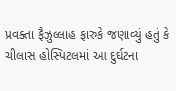પ્રવક્તા ફૈઝુલ્લાહ ફારુકે જણાવ્યું હતું કે ચીલાસ હોસ્પિટલમાં આ દુર્ઘટના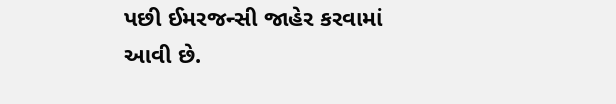પછી ઈમરજન્સી જાહેર કરવામાં આવી છે.